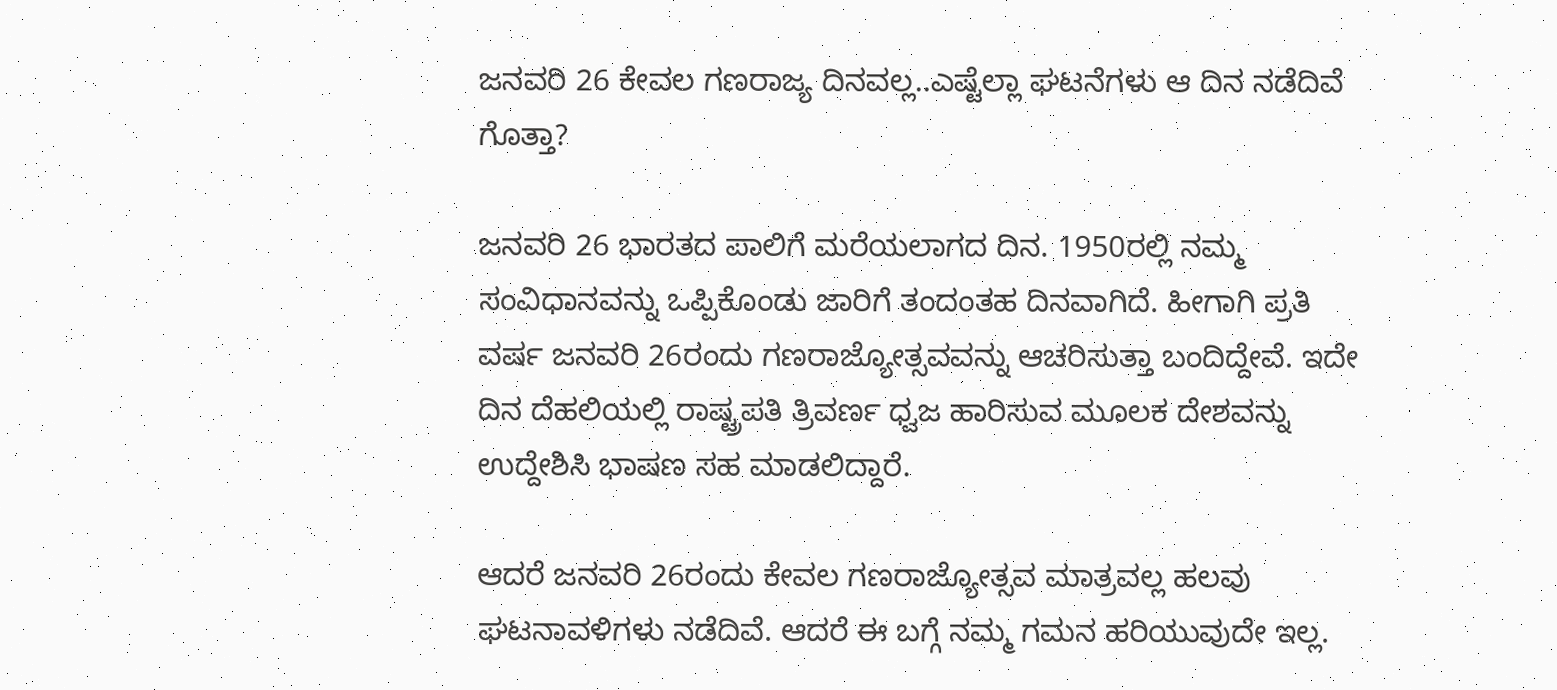ಜನವರಿ 26 ಕೇವಲ ಗಣರಾಜ್ಯ ದಿನವಲ್ಲ..ಎಷ್ಟೆಲ್ಲಾ ಘಟನೆಗಳು ಆ ದಿನ ನಡೆದಿವೆ ಗೊತ್ತಾ?

ಜನವರಿ 26 ಭಾರತದ ಪಾಲಿಗೆ ಮರೆಯಲಾಗದ ದಿನ. 1950ರಲ್ಲಿ ನಮ್ಮ ಸಂವಿಧಾನವನ್ನು ಒಪ್ಪಿಕೊಂಡು ಜಾರಿಗೆ ತಂದಂತಹ ದಿನವಾಗಿದೆ. ಹೀಗಾಗಿ ಪ್ರತಿ ವರ್ಷ ಜನವರಿ 26ರಂದು ಗಣರಾಜ್ಯೋತ್ಸವವನ್ನು ಆಚರಿಸುತ್ತಾ ಬಂದಿದ್ದೇವೆ. ಇದೇ ದಿನ ದೆಹಲಿಯಲ್ಲಿ ರಾಷ್ಟ್ರಪತಿ ತ್ರಿವರ್ಣ ಧ್ವಜ ಹಾರಿಸುವ ಮೂಲಕ ದೇಶವನ್ನು ಉದ್ದೇಶಿಸಿ ಭಾಷಣ ಸಹ ಮಾಡಲಿದ್ದಾರೆ.

ಆದರೆ ಜನವರಿ 26ರಂದು ಕೇವಲ ಗಣರಾಜ್ಯೋತ್ಸವ ಮಾತ್ರವಲ್ಲ ಹಲವು ಘಟನಾವಳಿಗಳು ನಡೆದಿವೆ. ಆದರೆ ಈ ಬಗ್ಗೆ ನಮ್ಮ ಗಮನ ಹರಿಯುವುದೇ ಇಲ್ಲ.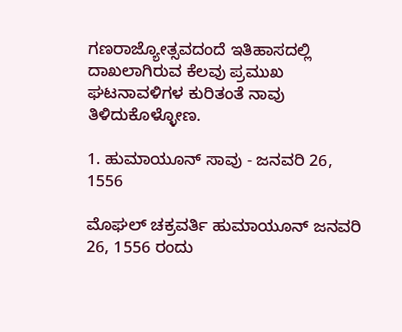ಗಣರಾಜ್ಯೋತ್ಸವದಂದೆ ಇತಿಹಾಸದಲ್ಲಿ ದಾಖಲಾಗಿರುವ ಕೆಲವು ಪ್ರಮುಖ ಘಟನಾವಳಿಗಳ ಕುರಿತಂತೆ ನಾವು ತಿಳಿದುಕೊಳ್ಳೋಣ.

1. ಹುಮಾಯೂನ್ ಸಾವು - ಜನವರಿ 26, 1556

ಮೊಘಲ್ ಚಕ್ರವರ್ತಿ ಹುಮಾಯೂನ್ ಜನವರಿ 26, 1556 ರಂದು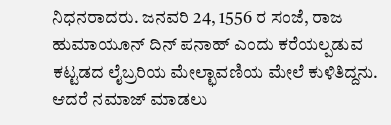ನಿಧನರಾದರು. ಜನವರಿ 24, 1556 ರ ಸಂಜೆ, ರಾಜ ಹುಮಾಯೂನ್ ದಿನ್ ಪನಾಹ್ ಎಂದು ಕರೆಯಲ್ಪಡುವ ಕಟ್ಟಡದ ಲೈಬ್ರರಿಯ ಮೇಲ್ಛಾವಣಿಯ ಮೇಲೆ ಕುಳಿತಿದ್ದನು. ಆದರೆ ನಮಾಜ್ ಮಾಡಲು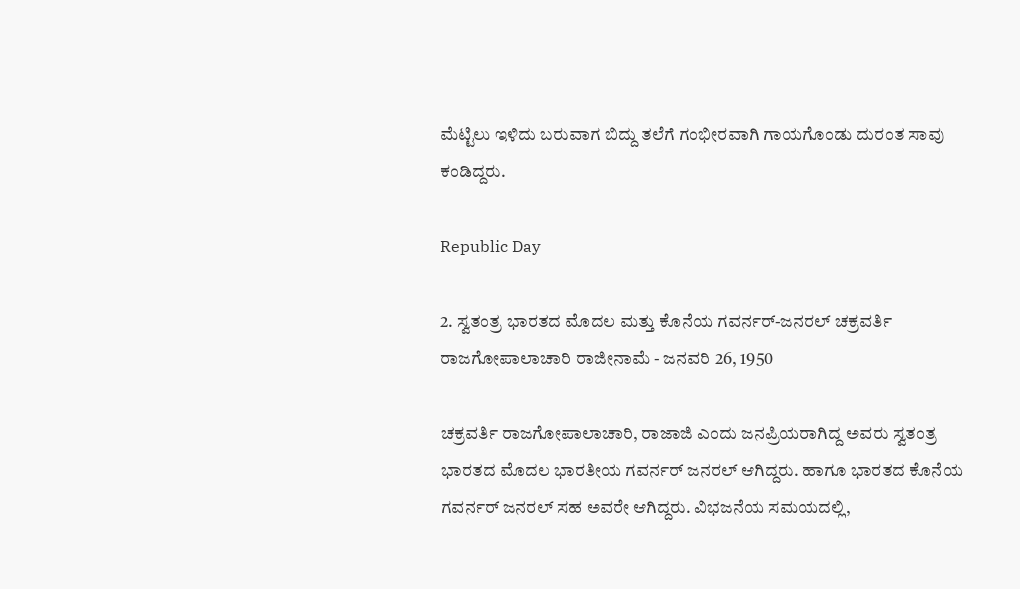ಮೆಟ್ಟಿಲು ಇಳಿದು ಬರುವಾಗ ಬಿದ್ದು ತಲೆಗೆ ಗಂಭೀರವಾಗಿ ಗಾಯಗೊಂಡು ದುರಂತ ಸಾವು ಕಂಡಿದ್ದರು.

Republic Day

2. ಸ್ವತಂತ್ರ ಭಾರತದ ಮೊದಲ ಮತ್ತು ಕೊನೆಯ ಗವರ್ನರ್-ಜನರಲ್ ಚಕ್ರವರ್ತಿ ರಾಜಗೋಪಾಲಾಚಾರಿ ರಾಜೀನಾಮೆ - ಜನವರಿ 26, 1950

ಚಕ್ರವರ್ತಿ ರಾಜಗೋಪಾಲಾಚಾರಿ, ರಾಜಾಜಿ ಎಂದು ಜನಪ್ರಿಯರಾಗಿದ್ದ ಅವರು ಸ್ವತಂತ್ರ ಭಾರತದ ಮೊದಲ ಭಾರತೀಯ ಗವರ್ನರ್ ಜನರಲ್ ಆಗಿದ್ದರು. ಹಾಗೂ ಭಾರತದ ಕೊನೆಯ ಗವರ್ನರ್ ಜನರಲ್ ಸಹ ಅವರೇ ಆಗಿದ್ದರು. ವಿಭಜನೆಯ ಸಮಯದಲ್ಲಿ,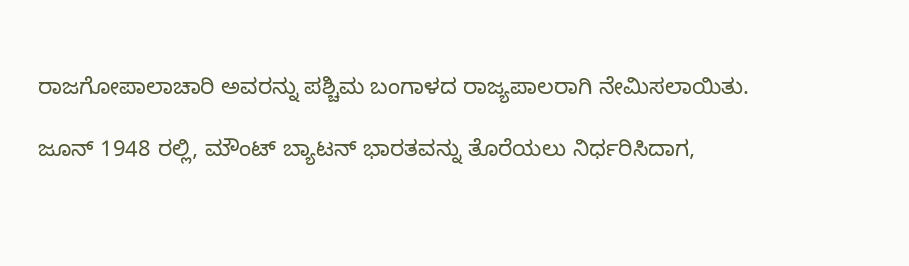ರಾಜಗೋಪಾಲಾಚಾರಿ ಅವರನ್ನು ಪಶ್ಚಿಮ ಬಂಗಾಳದ ರಾಜ್ಯಪಾಲರಾಗಿ ನೇಮಿಸಲಾಯಿತು.

ಜೂನ್ 1948 ರಲ್ಲಿ, ಮೌಂಟ್ ಬ್ಯಾಟನ್ ಭಾರತವನ್ನು ತೊರೆಯಲು ನಿರ್ಧರಿಸಿದಾಗ,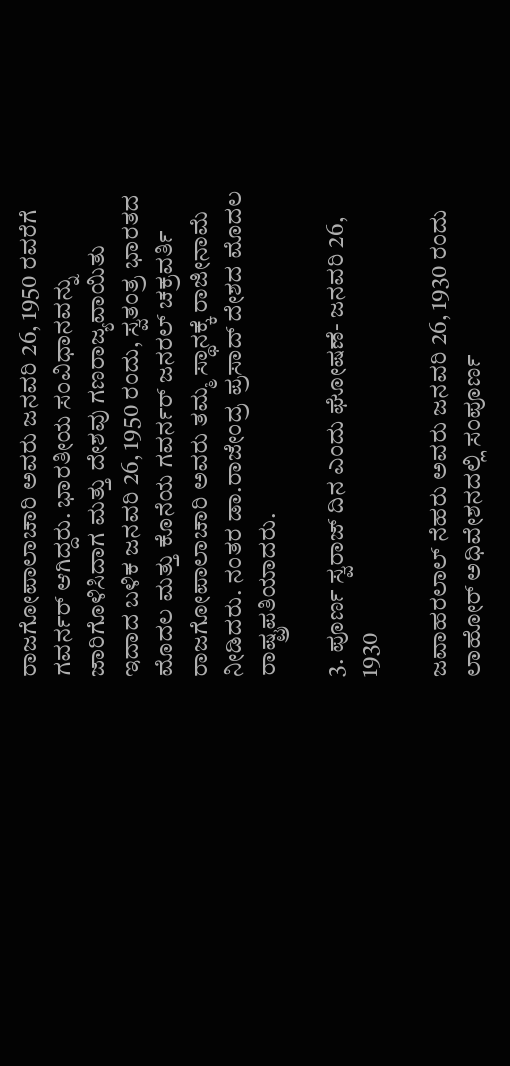ರಾಜಗೋಪಾಲಾಚಾರಿ ಅವರು ಜನವರಿ 26, 1950 ರವರೆಗೆ ಗವರ್ನರ್ ಆಗಿದ್ದರು. ಭಾರತೀಯ ಸಂವಿಧಾನವನ್ನು ಜಾರಿಗೊಳಿಸಿದಾಗ ಮತ್ತು ದೇಶವು ಗಣರಾಜ್ಯವಾಯಿತು ಇದಾದ ಬಳಿಕ ಜನವರಿ 26, 1950 ರಂದು, ಸ್ವತಂತ್ರ ಭಾರತದ ಮೊದಲ ಮತ್ತು ಕೊನೆಯ ಗವರ್ನರ್ ಜನರಲ್ ಚಕ್ರವರ್ತಿ ರಾಜಗೋಪಾಲಾಚಾರಿ ಅವರು ತಮ್ಮ ಸ್ಥಾನಕ್ಕೆ ರಾಜೀನಾಮೆ ನೀಡಿದರು. ನಂತರ ಡಾ.ರಾಜೇಂದ್ರ ಪ್ರಸಾದ್ ದೇಶದ ಮೊದಲ ರಾಷ್ಟ್ರಪತಿಯಾದರು.

3. ಪೂರ್ಣ ಸ್ವರಾಜ್ ದಿನ ಎಂದು ಘೋಷಣೆ- ಜನವರಿ 26, 1930

ಜವಾಹರಲಾಲ್ ನೆಹರು ಅವರು ಜನವರಿ 26, 1930 ರಂದು ಲಾಹೋರ್ ಅಧಿವೇಶನದಲ್ಲಿ ಸಂಪೂರ್ಣ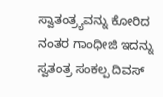ಸ್ವಾತಂತ್ರ್ಯವನ್ನು ಕೋರಿದ ನಂತರ ಗಾಂಧೀಜಿ ಇದನ್ನು ಸ್ವತಂತ್ರ ಸಂಕಲ್ಪ ದಿವಸ್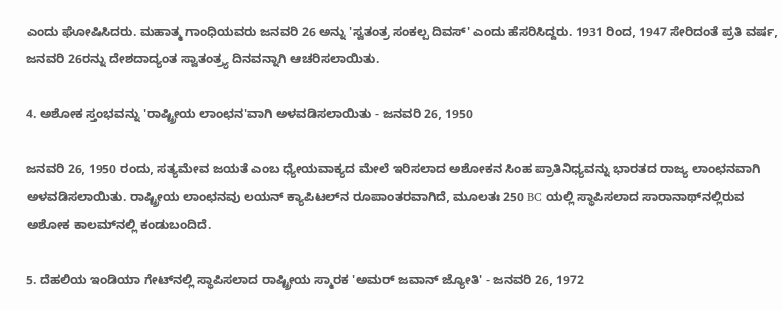ಎಂದು ಘೋಷಿಸಿದರು. ಮಹಾತ್ಮ ಗಾಂಧಿಯವರು ಜನವರಿ 26 ಅನ್ನು 'ಸ್ವತಂತ್ರ ಸಂಕಲ್ಪ ದಿವಸ್' ಎಂದು ಹೆಸರಿಸಿದ್ದರು. 1931 ರಿಂದ, 1947 ಸೇರಿದಂತೆ ಪ್ರತಿ ವರ್ಷ, ಜನವರಿ 26ರನ್ನು ದೇಶದಾದ್ಯಂತ ಸ್ವಾತಂತ್ರ್ಯ ದಿನವನ್ನಾಗಿ ಆಚರಿಸಲಾಯಿತು.

4. ಅಶೋಕ ಸ್ತಂಭವನ್ನು 'ರಾಷ್ಟ್ರೀಯ ಲಾಂಛನ'ವಾಗಿ ಅಳವಡಿಸಲಾಯಿತು - ಜನವರಿ 26, 1950

ಜನವರಿ 26, 1950 ರಂದು, ಸತ್ಯಮೇವ ಜಯತೆ ಎಂಬ ಧ್ಯೇಯವಾಕ್ಯದ ಮೇಲೆ ಇರಿಸಲಾದ ಅಶೋಕನ ಸಿಂಹ ಪ್ರಾತಿನಿಧ್ಯವನ್ನು ಭಾರತದ ರಾಜ್ಯ ಲಾಂಛನವಾಗಿ ಅಳವಡಿಸಲಾಯಿತು. ರಾಷ್ಟ್ರೀಯ ಲಾಂಛನವು ಲಯನ್ ಕ್ಯಾಪಿಟಲ್‌ನ ರೂಪಾಂತರವಾಗಿದೆ, ಮೂಲತಃ 250 BC ಯಲ್ಲಿ ಸ್ಥಾಪಿಸಲಾದ ಸಾರಾನಾಥ್‌ನಲ್ಲಿರುವ ಅಶೋಕ ಕಾಲಮ್‌ನಲ್ಲಿ ಕಂಡುಬಂದಿದೆ.

5. ದೆಹಲಿಯ ಇಂಡಿಯಾ ಗೇಟ್‌ನಲ್ಲಿ ಸ್ಥಾಪಿಸಲಾದ ರಾಷ್ಟ್ರೀಯ ಸ್ಮಾರಕ 'ಅಮರ್ ಜವಾನ್ ಜ್ಯೋತಿ' - ಜನವರಿ 26, 1972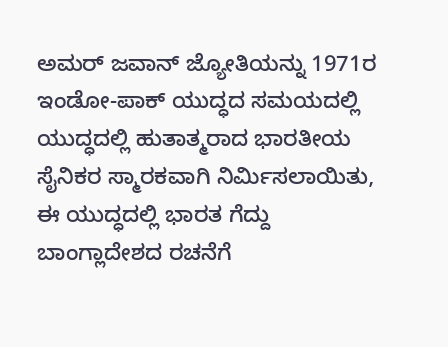ಅಮರ್ ಜವಾನ್ ಜ್ಯೋತಿಯನ್ನು 1971ರ ಇಂಡೋ-ಪಾಕ್ ಯುದ್ಧದ ಸಮಯದಲ್ಲಿ ಯುದ್ಧದಲ್ಲಿ ಹುತಾತ್ಮರಾದ ಭಾರತೀಯ ಸೈನಿಕರ ಸ್ಮಾರಕವಾಗಿ ನಿರ್ಮಿಸಲಾಯಿತು, ಈ ಯುದ್ಧದಲ್ಲಿ ಭಾರತ ಗೆದ್ದು ಬಾಂಗ್ಲಾದೇಶದ ರಚನೆಗೆ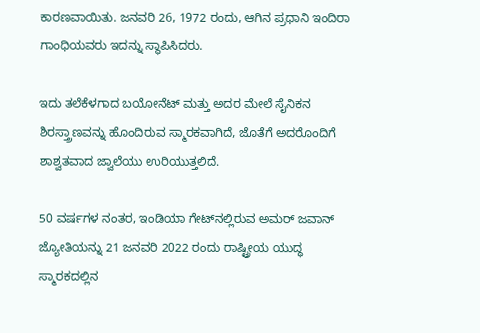ಕಾರಣವಾಯಿತು. ಜನವರಿ 26, 1972 ರಂದು, ಆಗಿನ ಪ್ರಧಾನಿ ಇಂದಿರಾ ಗಾಂಧಿಯವರು ಇದನ್ನು ಸ್ಥಾಪಿಸಿದರು.

ಇದು ತಲೆಕೆಳಗಾದ ಬಯೋನೆಟ್ ಮತ್ತು ಅದರ ಮೇಲೆ ಸೈನಿಕನ ಶಿರಸ್ತ್ರಾಣವನ್ನು ಹೊಂದಿರುವ ಸ್ಮಾರಕವಾಗಿದೆ, ಜೊತೆಗೆ ಅದರೊಂದಿಗೆ ಶಾಶ್ವತವಾದ ಜ್ವಾಲೆಯು ಉರಿಯುತ್ತಲಿದೆ.

50 ವರ್ಷಗಳ ನಂತರ, ಇಂಡಿಯಾ ಗೇಟ್‌ನಲ್ಲಿರುವ ಅಮರ್ ಜವಾನ್ ಜ್ಯೋತಿಯನ್ನು 21 ಜನವರಿ 2022 ರಂದು ರಾಷ್ಟ್ರೀಯ ಯುದ್ಧ ಸ್ಮಾರಕದಲ್ಲಿನ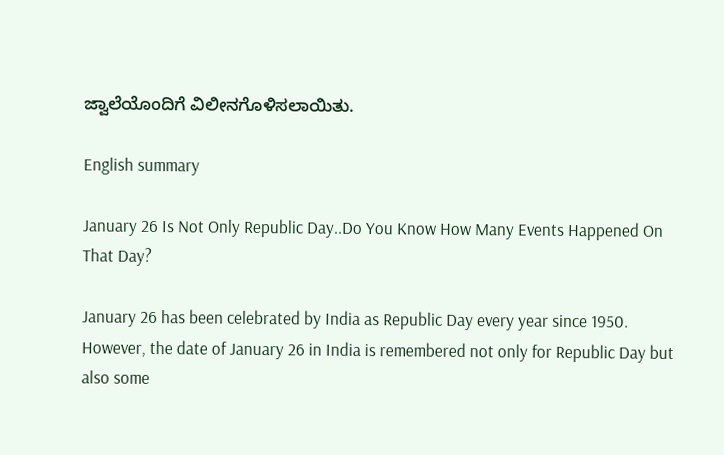ಜ್ವಾಲೆಯೊಂದಿಗೆ ವಿಲೀನಗೊಳಿಸಲಾಯಿತು.

English summary

January 26 Is Not Only Republic Day..Do You Know How Many Events Happened On That Day?

January 26 has been celebrated by India as Republic Day every year since 1950. However, the date of January 26 in India is remembered not only for Republic Day but also some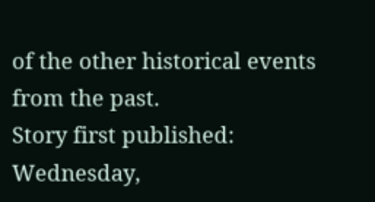of the other historical events from the past.
Story first published: Wednesday,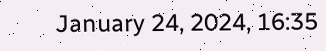January 24, 2024, 16:35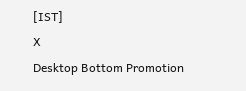[IST]
X
Desktop Bottom Promotion